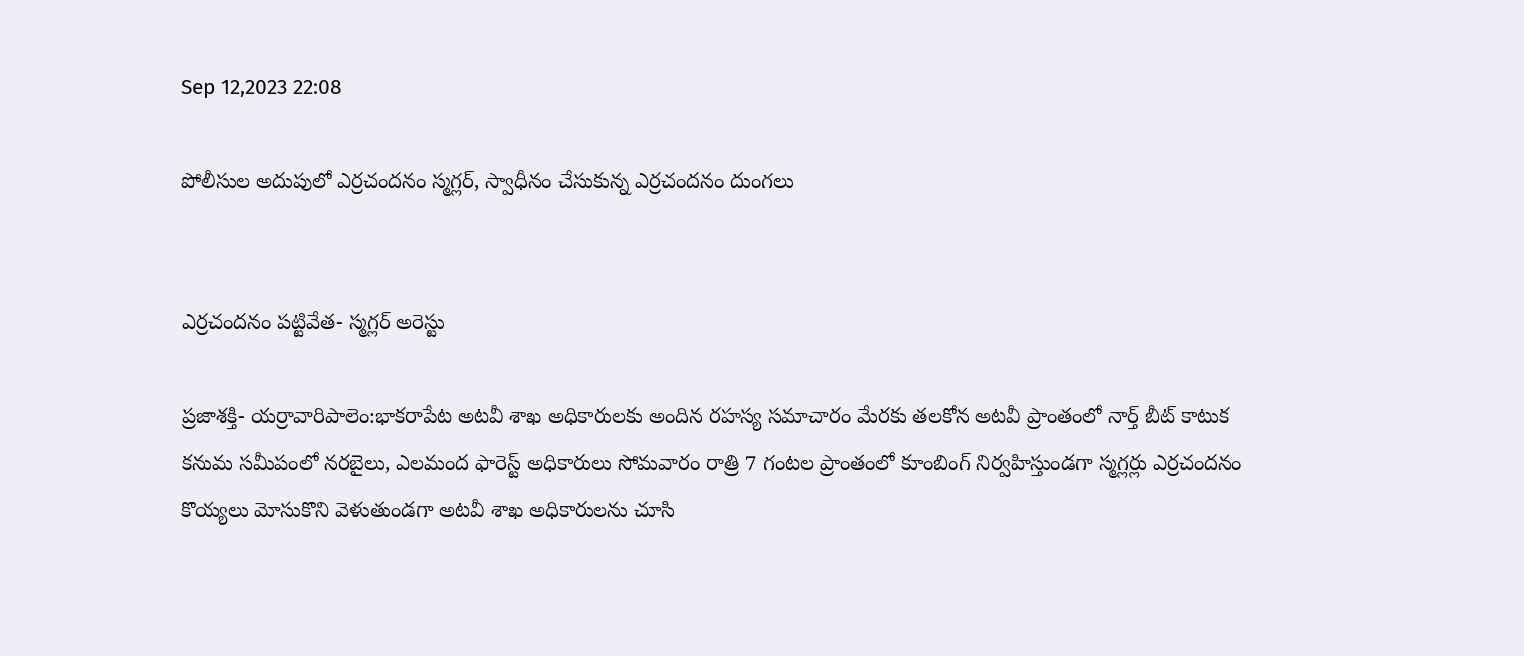Sep 12,2023 22:08

పోలీసుల అదుపులో ఎర్రచందనం స్మగ్లర్‌, స్వాధీనం చేసుకున్న ఎర్రచందనం దుంగలు


ఎర్రచందనం పట్టివేత- స్మగ్లర్‌ అరెస్టు

ప్రజాశక్తి- యర్రావారిపాలెం:భాకరాపేట అటవీ శాఖ అధికారులకు అందిన రహస్య సమాచారం మేరకు తలకోన అటవీ ప్రాంతంలో నార్త్‌ బీట్‌ కాటుక కనుమ సమీపంలో నరబైలు, ఎలమంద ఫారెస్ట్‌ అధికారులు సోమవారం రాత్రి 7 గంటల ప్రాంతంలో కూంబింగ్‌ నిర్వహిస్తుండగా స్మగ్లర్లు ఎర్రచందనం కొయ్యలు మోసుకొని వెళుతుండగా అటవీ శాఖ అధికారులను చూసి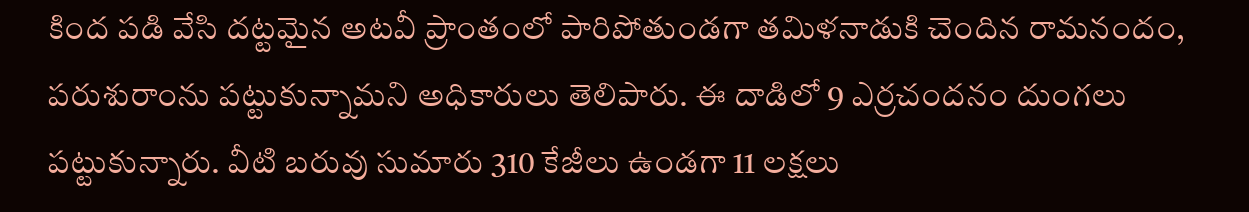కింద పడి వేసి దట్టమైన అటవీ ప్రాంతంలో పారిపోతుండగా తమిళనాడుకి చెందిన రామనందం, పరుశురాంను పట్టుకున్నామని అధికారులు తెలిపారు. ఈ దాడిలో 9 ఎర్రచందనం దుంగలు పట్టుకున్నారు. వీటి బరువు సుమారు 310 కేజీలు ఉండగా 11 లక్షలు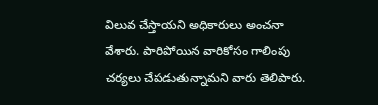విలువ చేస్తాయని అధికారులు అంచనా వేశారు. పారిపోయిన వారికోసం గాలింపు చర్యలు చేపడుతున్నామని వారు తెలిపారు.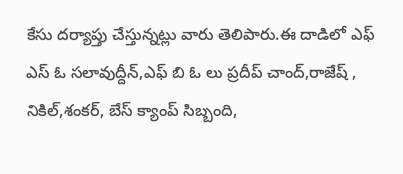కేసు దర్యాప్తు చేస్తున్నట్లు వారు తెలిపారు.ఈ దాడిలో ఎఫ్‌ ఎస్‌ ఓ సలావుద్దీన్‌,ఎఫ్‌ బి ఓ లు ప్రదీప్‌ చాంద్‌,రాజేష్‌ , నికిల్‌,శంకర్‌, బేస్‌ క్యాంప్‌ సిబ్బంది,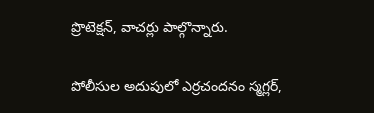ప్రొటెక్షన్‌, వాచర్లు పాల్గొన్నారు.

పోలీసుల అదుపులో ఎర్రచందనం స్మగ్లర్‌,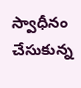స్వాధీనం చేసుకున్న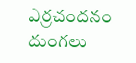ఎర్రచందనం దుంగలు